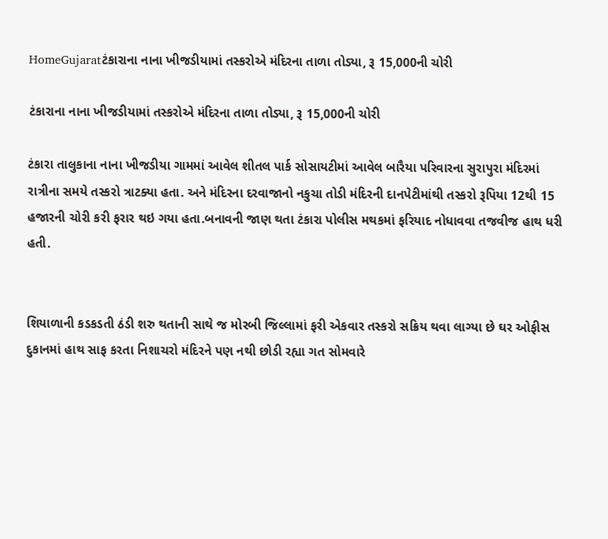HomeGujaratટંકારાના નાના ખીજડીયામાં તસ્કરોએ મંદિરના તાળા તોડ્યા, રૂ 15,000ની ચોરી

ટંકારાના નાના ખીજડીયામાં તસ્કરોએ મંદિરના તાળા તોડ્યા, રૂ 15,000ની ચોરી

ટંકારા તાલુકાના નાના ખીજડીયા ગામમાં આવેલ શીતલ પાર્ક સોસાયટીમાં આવેલ બારૈયા પરિવારના સુરાપુરા મંદિરમાં રાત્રીના સમયે તસ્કરો ત્રાટક્યા હતા. અને મંદિરના દરવાજાનો નકુચા તોડી મંદિરની દાનપેટીમાંથી તસ્કરો રૂપિયા 12થી 15 હજારની ચોરી કરી ફરાર થઇ ગયા હતા.બનાવની જાણ થતા ટંકારા પોલીસ મથકમાં ફરિયાદ નોધાવવા તજવીજ હાથ ધરી હતી.


શિયાળાની કડકડતી ઠંડી શરુ થતાની સાથે જ મોરબી જિલ્લામાં ફરી એકવાર તસ્કરો સક્રિય થવા લાગ્યા છે ઘર ઓફીસ દુકાનમાં હાથ સાફ કરતા નિશાચરો મંદિરને પણ નથી છોડી રહ્યા ગત સોમવારે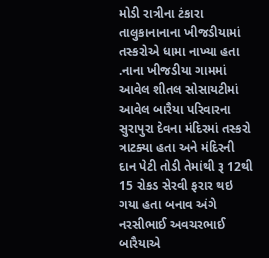મોડી રાત્રીના ટંકારા તાલુકાનાનાના ખીજડીયામાં તસ્કરોએ ધામા નાખ્યા હતા .નાના ખીજડીયા ગામમાં આવેલ શીતલ સોસાયટીમાં આવેલ બારૈયા પરિવારના સુરાપુરા દેવના મંદિરમાં તસ્કરો ત્રાટક્યા હતા અને મંદિરની દાન પેટી તોડી તેમાંથી રૂ 12થી 15 રોકડ સેરવી ફરાર થઇ ગયા હતા બનાવ અંગે નરસીભાઈ અવચરભાઈ બારૈયાએ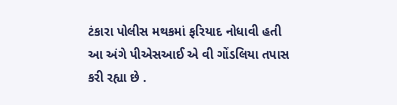ટંકારા પોલીસ મથકમાં ફરિયાદ નોધાવી હતી આ અંગે પીએસઆઈ એ વી ગોંડલિયા તપાસ કરી રહ્યા છે .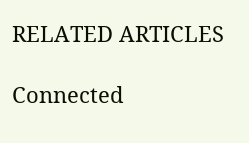RELATED ARTICLES

Connected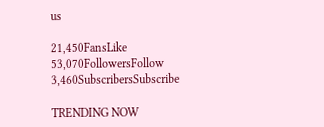us

21,450FansLike
53,070FollowersFollow
3,460SubscribersSubscribe

TRENDING NOW